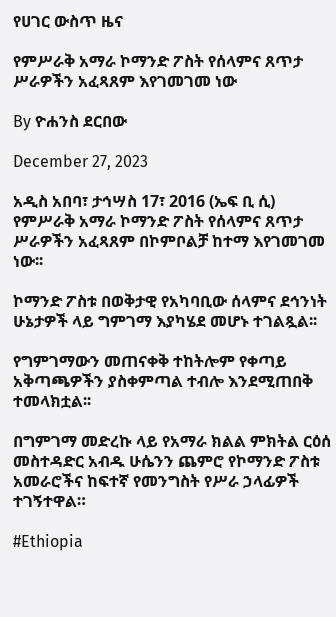የሀገር ውስጥ ዜና

የምሥራቅ አማራ ኮማንድ ፖስት የሰላምና ጸጥታ ሥራዎችን አፈጻጸም እየገመገመ ነው

By ዮሐንስ ደርበው

December 27, 2023

አዲስ አበባ፣ ታኅሣስ 17፣ 2016 (ኤፍ ቢ ሲ) የምሥራቅ አማራ ኮማንድ ፖስት የሰላምና ጸጥታ ሥራዎችን አፈጻጸም በኮምቦልቻ ከተማ እየገመገመ ነው፡፡

ኮማንድ ፖስቱ በወቅታዊ የአካባቢው ሰላምና ደኅንነት ሁኔታዎች ላይ ግምገማ እያካሄደ መሆኑ ተገልጿል፡፡

የግምገማውን መጠናቀቅ ተከትሎም የቀጣይ አቅጣጫዎችን ያስቀምጣል ተብሎ እንደሚጠበቅ ተመላክቷል፡፡

በግምገማ መድረኩ ላይ የአማራ ክልል ምክትል ርዕሰ መስተዳድር አብዱ ሁሴንን ጨምሮ የኮማንድ ፖስቱ አመራሮችና ከፍተኛ የመንግስት የሥራ ኃላፊዎች ተገኝተዋል።

#Ethiopia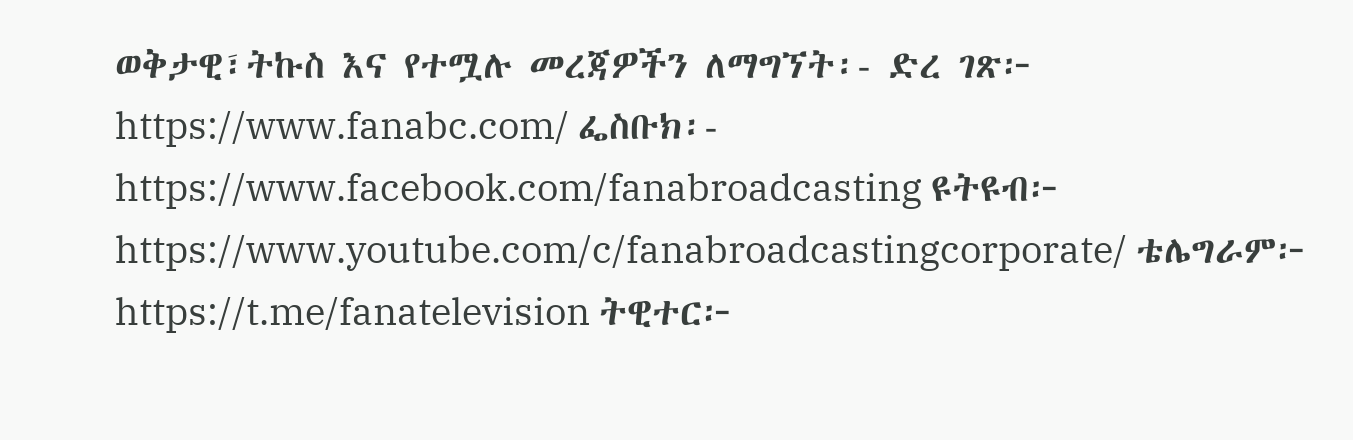ወቅታዊ፣ትኩስ እና የተሟሉ መረጃዎችን ለማግኘት፡- ድረ ገጽ፦ https://www.fanabc.com/ ፌስቡክ፡- https://www.facebook.com/fanabroadcasting ዩትዩብ፦ https://www.youtube.com/c/fanabroadcastingcorporate/ ቴሌግራም፦ https://t.me/fanatelevision ትዊተር፦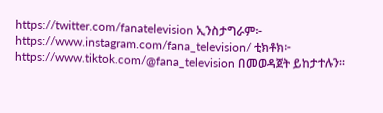https://twitter.com/fanatelevision ኢንስታግራም፦ https://www.instagram.com/fana_television/ ቲክቶክ፦ https://www.tiktok.com/@fana_television በመወዳጀት ይከታተሉን፡፡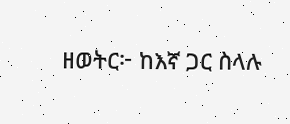ዘወትር፦ ከእኛ ጋር ስላሉ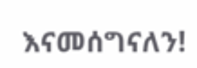እናመሰግናለን!